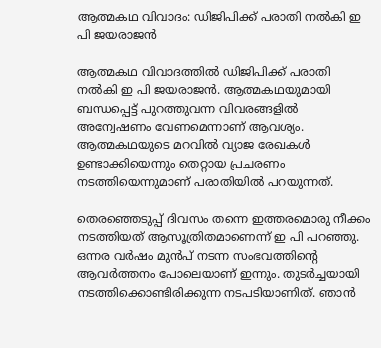ആത്മകഥ വിവാദം: ഡിജിപിക്ക് പരാതി നല്‍കി ഇ പി ജയരാജന്‍

ആത്മകഥ വിവാദത്തില്‍ ഡിജിപിക്ക് പരാതി നല്‍കി ഇ പി ജയരാജന്‍. ആത്മകഥയുമായി ബന്ധപ്പെട്ട് പുറത്തുവന്ന വിവരങ്ങളില്‍ അന്വേഷണം വേണമെന്നാണ് ആവശ്യം. ആത്മകഥയുടെ മറവില്‍ വ്യാജ രേഖകള്‍ ഉണ്ടാക്കിയെന്നും തെറ്റായ പ്രചരണം നടത്തിയെന്നുമാണ് പരാതിയില്‍ പറയുന്നത്.

തെരഞ്ഞെടുപ്പ് ദിവസം തന്നെ ഇത്തരമൊരു നീക്കം നടത്തിയത് ആസൂത്രിതമാണെന്ന് ഇ പി പറഞ്ഞു. ഒന്നര വര്‍ഷം മുന്‍പ് നടന്ന സംഭവത്തിന്റെ ആവര്‍ത്തനം പോലെയാണ് ഇന്നും. തുടര്‍ച്ചയായി നടത്തിക്കൊണ്ടിരിക്കുന്ന നടപടിയാണിത്. ഞാന്‍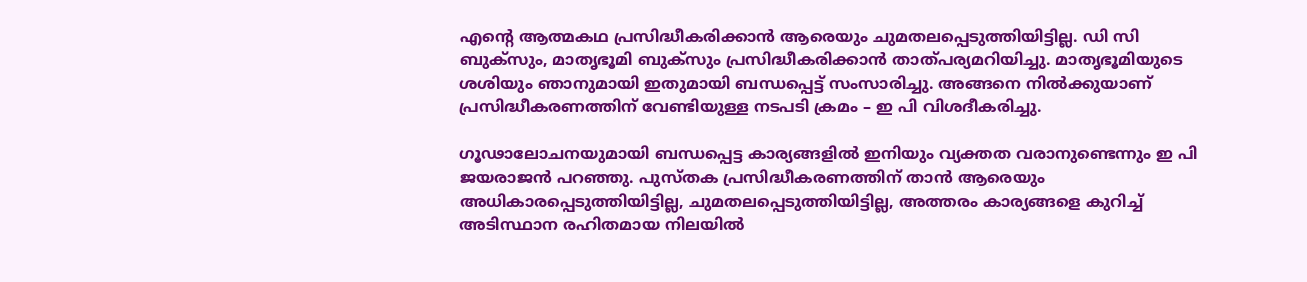എന്റെ ആത്മകഥ പ്രസിദ്ധീകരിക്കാന്‍ ആരെയും ചുമതലപ്പെടുത്തിയിട്ടില്ല. ഡി സി ബുക്‌സും, മാതൃഭൂമി ബുക്‌സും പ്രസിദ്ധീകരിക്കാന്‍ താത്പര്യമറിയിച്ചു. മാതൃഭൂമിയുടെ ശശിയും ഞാനുമായി ഇതുമായി ബന്ധപ്പെട്ട് സംസാരിച്ചു. അങ്ങനെ നില്‍ക്കുയാണ് പ്രസിദ്ധീകരണത്തിന് വേണ്ടിയുള്ള നടപടി ക്രമം – ഇ പി വിശദീകരിച്ചു.

ഗൂഢാലോചനയുമായി ബന്ധപ്പെട്ട കാര്യങ്ങളില്‍ ഇനിയും വ്യക്തത വരാനുണ്ടെന്നും ഇ പി ജയരാജന്‍ പറഞ്ഞു. പുസ്തക പ്രസിദ്ധീകരണത്തിന് താന്‍ ആരെയും അധികാരപ്പെടുത്തിയിട്ടില്ല, ചുമതലപ്പെടുത്തിയിട്ടില്ല, അത്തരം കാര്യങ്ങളെ കുറിച്ച് അടിസ്ഥാന രഹിതമായ നിലയില്‍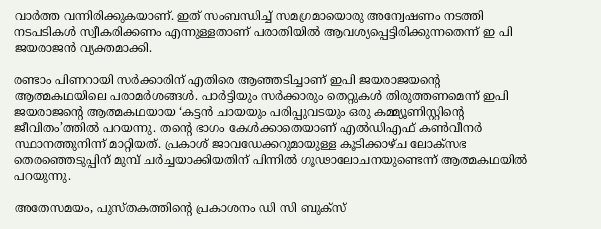വാര്‍ത്ത വന്നിരിക്കുകയാണ്. ഇത് സംബന്ധിച്ച് സമഗ്രമായൊരു അന്വേഷണം നടത്തി നടപടികള്‍ സ്വീകരിക്കണം എന്നുള്ളതാണ് പരാതിയില്‍ ആവശ്യപ്പെട്ടിരിക്കുന്നതെന്ന് ഇ പി ജയരാജന്‍ വ്യക്തമാക്കി.

രണ്ടാം പിണറായി സര്‍ക്കാരിന് എതിരെ ആഞ്ഞടിച്ചാണ് ഇപി ജയരാജയന്റെ ആത്മകഥയിലെ പരാമര്‍ശങ്ങള്‍. പാര്‍ട്ടിയും സര്‍ക്കാരും തെറ്റുകള്‍ തിരുത്തണമെന്ന് ഇപി ജയരാജന്റെ ആത്മകഥയായ ‘കട്ടന്‍ ചായയും പരിപ്പുവടയും ഒരു കമ്മ്യൂണിസ്റ്റിന്റെ ജീവിതം’ത്തില്‍ പറയന്നു. തന്റെ ഭാഗം കേള്‍ക്കാതെയാണ് എല്‍ഡിഎഫ് കണ്‍വീനര്‍ സ്ഥാനത്തുനിന്ന് മാറ്റിയത്. പ്രകാശ് ജാവഡേക്കറുമായുള്ള കൂടിക്കാഴ്ച ലോക്‌സഭ തെരഞ്ഞെടുപ്പിന് മുമ്പ് ചര്‍ച്ചയാക്കിയതിന് പിന്നില്‍ ഗൂഢാലോചനയുണ്ടെന്ന് ആത്മകഥയില്‍ പറയുന്നു.

അതേസമയം, പുസ്തകത്തിന്റെ പ്രകാശനം ഡി സി ബുക്‌സ്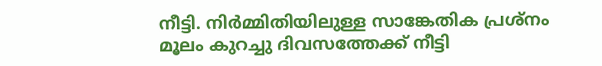നീട്ടി. നിര്‍മ്മിതിയിലുള്ള സാങ്കേതിക പ്രശ്‌നം മൂലം കുറച്ചു ദിവസത്തേക്ക് നീട്ടി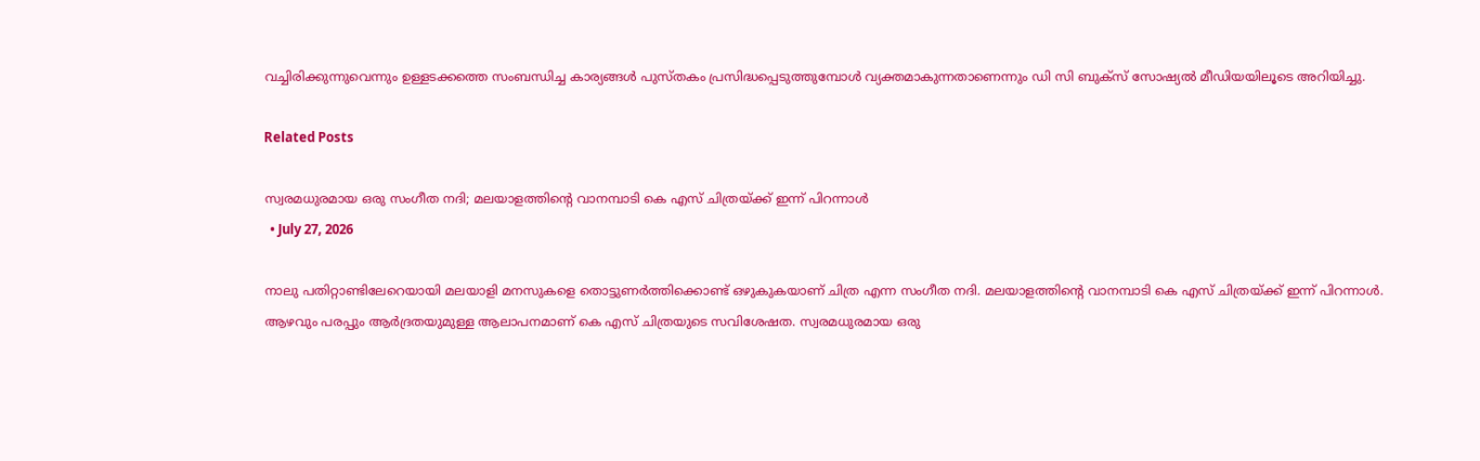വച്ചിരിക്കുന്നുവെന്നും ഉള്ളടക്കത്തെ സംബന്ധിച്ച കാര്യങ്ങള്‍ പുസ്തകം പ്രസിദ്ധപ്പെടുത്തുമ്പോള്‍ വ്യക്തമാകുന്നതാണെന്നും ഡി സി ബുക്‌സ് സോഷ്യല്‍ മീഡിയയിലൂടെ അറിയിച്ചു.

Related Posts

സ്വരമധുരമായ ഒരു സംഗീത നദി; മലയാളത്തിന്റെ വാനമ്പാടി കെ എസ് ചിത്രയ്ക്ക് ഇന്ന് പിറന്നാള്‍
  • July 27, 2026

നാലു പതിറ്റാണ്ടിലേറെയായി മലയാളി മനസുകളെ തൊട്ടുണര്‍ത്തിക്കൊണ്ട് ഒഴുകുകയാണ് ചിത്ര എന്ന സംഗീത നദി. മലയാളത്തിന്റെ വാനമ്പാടി കെ എസ് ചിത്രയ്ക്ക് ഇന്ന് പിറന്നാള്‍. ആഴവും പരപ്പും ആര്‍ദ്രതയുമുള്ള ആലാപനമാണ് കെ എസ് ചിത്രയുടെ സവിശേഷത. സ്വരമധുരമായ ഒരു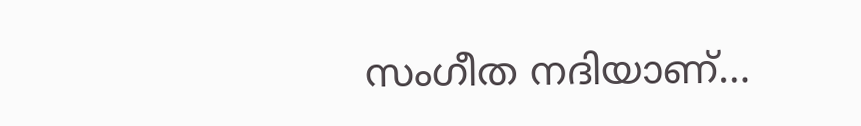സംഗീത നദിയാണ്…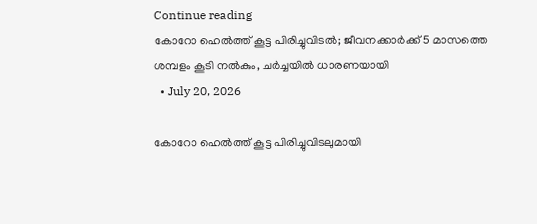Continue reading
കോറോ ഹെൽത്ത് കൂട്ട പിരിച്ചുവിടൽ; ജീവനക്കാർക്ക് 5 മാസത്തെ ശമ്പളം കൂടി നൽകും, ചർച്ചയിൽ ധാരണയായി
  • July 20, 2026

കോറോ ഹെൽത്ത് കൂട്ട പിരിച്ചുവിടലുമായി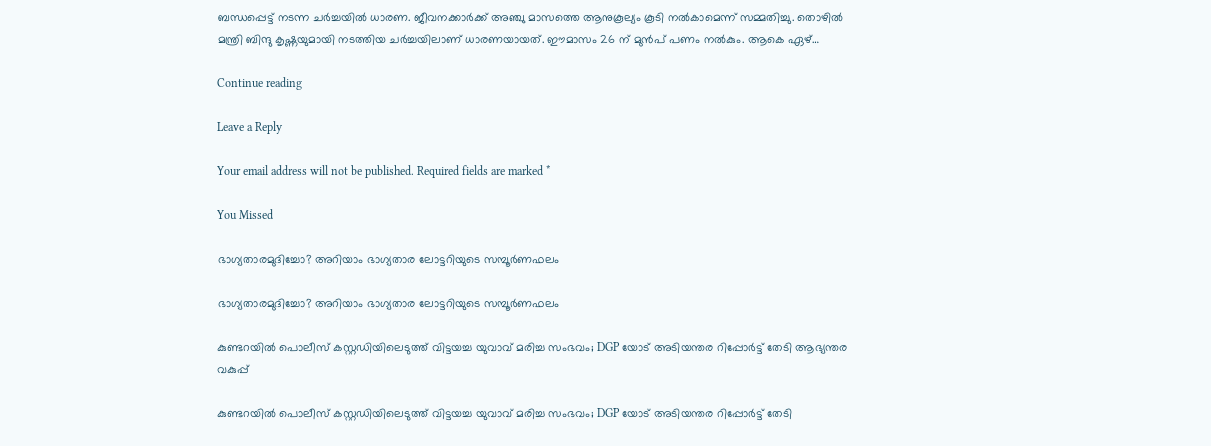ബന്ധപ്പെട്ട് നടന്ന ചർച്ചയിൽ ധാരണ. ജീവനക്കാർക്ക് അഞ്ചു മാസത്തെ ആനുകൂല്യം കൂടി നൽകാമെന്ന് സമ്മതിച്ചു. തൊഴിൽ മന്ത്രി ബിന്ദു കൃഷ്ണയുമായി നടത്തിയ ചർച്ചയിലാണ് ധാരണയായത്. ഈമാസം 26 ന് മുൻപ് പണം നൽകും. ആകെ ഏഴ്…

Continue reading

Leave a Reply

Your email address will not be published. Required fields are marked *

You Missed

ഭാഗ്യതാരമുദിച്ചോ? അറിയാം ഭാഗ്യതാര ലോട്ടറിയുടെ സമ്പൂര്‍ണഫലം

ഭാഗ്യതാരമുദിച്ചോ? അറിയാം ഭാഗ്യതാര ലോട്ടറിയുടെ സമ്പൂര്‍ണഫലം

കുണ്ടറയിൽ പൊലീസ് കസ്റ്റഡിയിലെടുത്ത് വിട്ടയച്ച യുവാവ് മരിച്ച സംഭവം; DGP യോട് അടിയന്തര റിപ്പോർട്ട്‌ തേടി ആഭ്യന്തര വകുപ്പ്

കുണ്ടറയിൽ പൊലീസ് കസ്റ്റഡിയിലെടുത്ത് വിട്ടയച്ച യുവാവ് മരിച്ച സംഭവം; DGP യോട് അടിയന്തര റിപ്പോർട്ട്‌ തേടി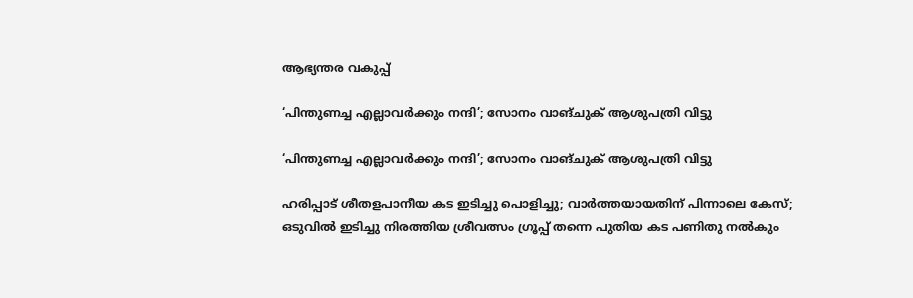ആഭ്യന്തര വകുപ്പ്

‘പിന്തുണച്ച എല്ലാവർക്കും നന്ദി’; സോനം വാങ്ചുക് ആശുപത്രി വിട്ടു

‘പിന്തുണച്ച എല്ലാവർക്കും നന്ദി’; സോനം വാങ്ചുക് ആശുപത്രി വിട്ടു

ഹരിപ്പാട് ശീതളപാനീയ കട ഇടിച്ചു പൊളിച്ചു; വാര്‍ത്തയായതിന് പിന്നാലെ കേസ്; ഒടുവില്‍ ഇടിച്ചു നിരത്തിയ ശ്രീവത്സം ഗ്രൂപ്പ് തന്നെ പുതിയ കട പണിതു നല്‍കും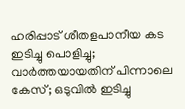ഹരിപ്പാട് ശീതളപാനീയ കട ഇടിച്ചു പൊളിച്ചു; വാര്‍ത്തയായതിന് പിന്നാലെ കേസ്; ഒടുവില്‍ ഇടിച്ചു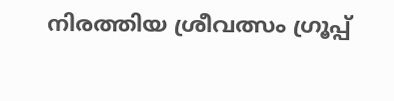നിരത്തിയ ശ്രീവത്സം ഗ്രൂപ്പ്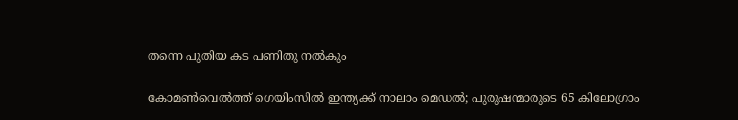തന്നെ പുതിയ കട പണിതു നല്‍കും

കോമണ്‍വെല്‍ത്ത് ഗെയിംസില്‍ ഇന്ത്യക്ക് നാലാം മെഡല്‍; പുരുഷന്മാരുടെ 65 കിലോഗ്രാം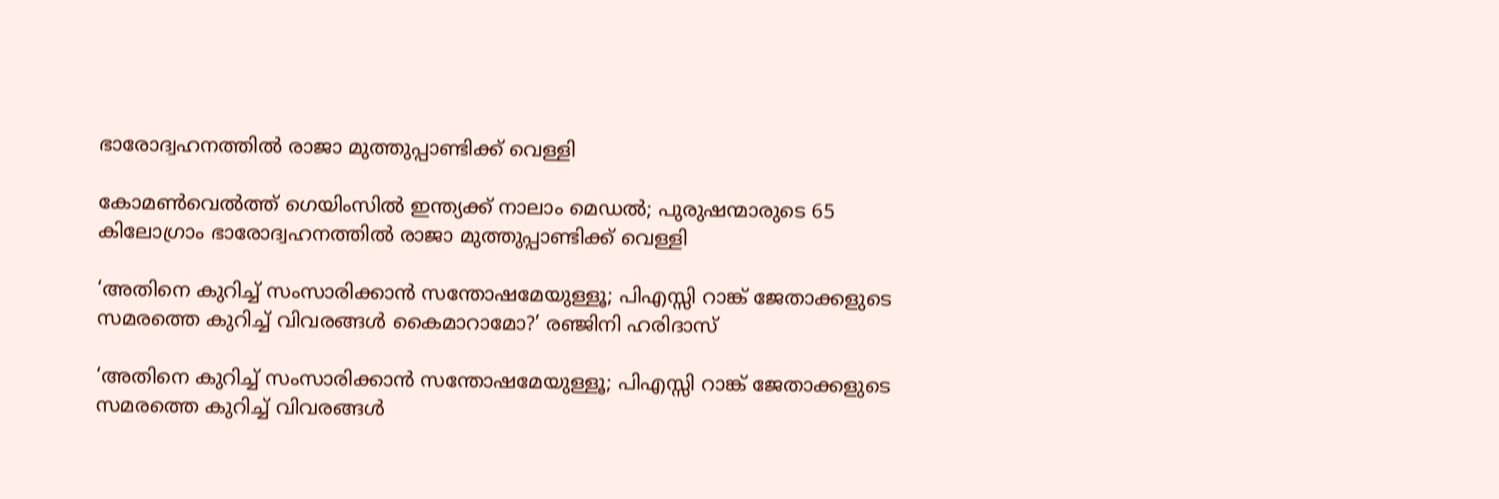ഭാരോദ്വഹനത്തില്‍ രാജാ മുത്തുപ്പാണ്ടിക്ക് വെള്ളി

കോമണ്‍വെല്‍ത്ത് ഗെയിംസില്‍ ഇന്ത്യക്ക് നാലാം മെഡല്‍; പുരുഷന്മാരുടെ 65 കിലോഗ്രാം ഭാരോദ്വഹനത്തില്‍ രാജാ മുത്തുപ്പാണ്ടിക്ക് വെള്ളി

‘അതിനെ കുറിച്ച് സംസാരിക്കാന്‍ സന്തോഷമേയുള്ളൂ; പിഎസ്സി റാങ്ക് ജേതാക്കളുടെ സമരത്തെ കുറിച്ച് വിവരങ്ങള്‍ കൈമാറാമോ?’ രഞ്ജിനി ഹരിദാസ്

‘അതിനെ കുറിച്ച് സംസാരിക്കാന്‍ സന്തോഷമേയുള്ളൂ; പിഎസ്സി റാങ്ക് ജേതാക്കളുടെ സമരത്തെ കുറിച്ച് വിവരങ്ങള്‍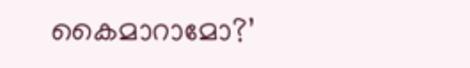കൈമാറാമോ?’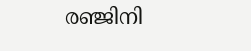രഞ്ജിനി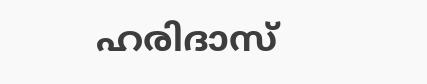ഹരിദാസ്